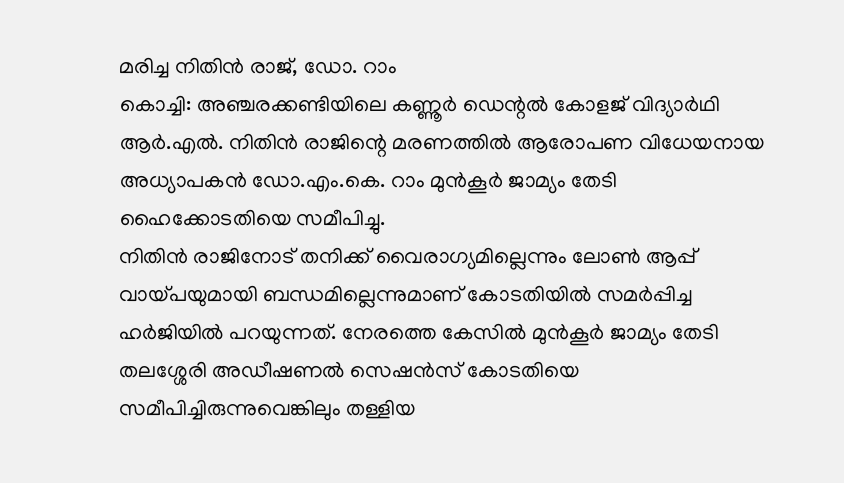മരിച്ച നിതിൻ രാജ്, ഡോ. റാം
കൊച്ചി: അഞ്ചരക്കണ്ടിയിലെ കണ്ണൂർ ഡെന്റൽ കോളജ് വിദ്യാർഥി ആർ.എൽ. നിതിൻ രാജിന്റെ മരണത്തിൽ ആരോപണ വിധേയനായ അധ്യാപകൻ ഡോ.എം.കെ. റാം മുൻകൂർ ജാമ്യം തേടി ഹൈക്കോടതിയെ സമീപിച്ചു.
നിതിൻ രാജിനോട് തനിക്ക് വൈരാഗ്യമില്ലെന്നും ലോൺ ആപ്പ് വായ്പയുമായി ബന്ധമില്ലെന്നുമാണ് കോടതിയിൽ സമർപ്പിച്ച ഹർജിയിൽ പറയുന്നത്. നേരത്തെ കേസിൽ മുൻകൂർ ജാമ്യം തേടി തലശ്ശേരി അഡീഷണൽ സെഷൻസ് കോടതിയെ സമീപിച്ചിരുന്നുവെങ്കിലും തള്ളിയ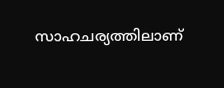സാഹചര്യത്തിലാണ്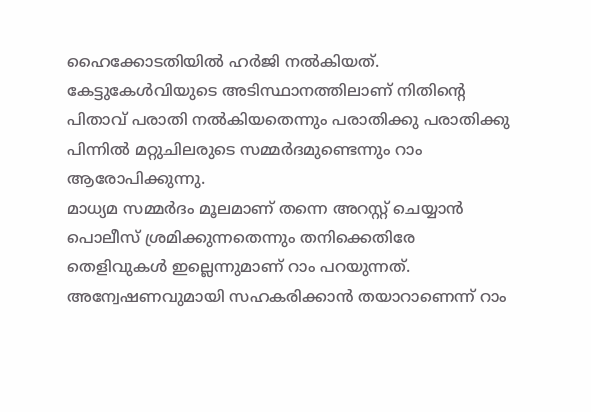ഹൈക്കോടതിയിൽ ഹർജി നൽകിയത്.
കേട്ടുകേൾവിയുടെ അടിസ്ഥാനത്തിലാണ് നിതിന്റെ പിതാവ് പരാതി നൽകിയതെന്നും പരാതിക്കു പരാതിക്കു പിന്നിൽ മറ്റുചിലരുടെ സമ്മർദമുണ്ടെന്നും റാം ആരോപിക്കുന്നു.
മാധ്യമ സമ്മർദം മൂലമാണ് തന്നെ അറസ്റ്റ് ചെയ്യാൻ പൊലീസ് ശ്രമിക്കുന്നതെന്നും തനിക്കെതിരേ തെളിവുകൾ ഇല്ലെന്നുമാണ് റാം പറയുന്നത്. അന്വേഷണവുമായി സഹകരിക്കാൻ തയാറാണെന്ന് റാം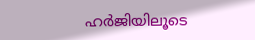ഹർജിയിലൂടെ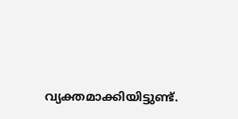വ്യക്തമാക്കിയിട്ടുണ്ട്.